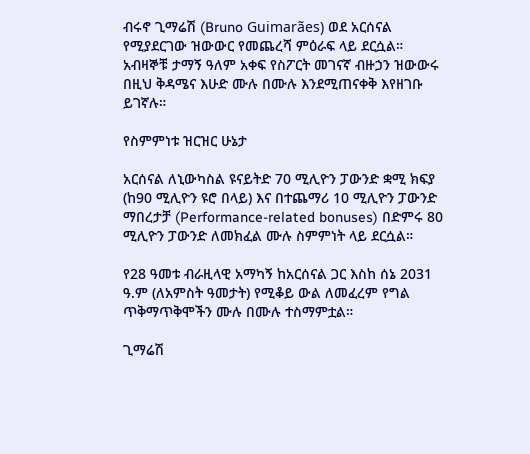ብሩኖ ጊማሬሽ (Bruno Guimarães) ወደ አርሰናል የሚያደርገው ዝውውር የመጨረሻ ምዕራፍ ላይ ደርሷል። አብዛኞቹ ታማኝ ዓለም አቀፍ የስፖርት መገናኛ ብዙኃን ዝውውሩ በዚህ ቅዳሜና እሁድ ሙሉ በሙሉ እንደሚጠናቀቅ እየዘገቡ ይገኛሉ።

የስምምነቱ ዝርዝር ሁኔታ

አርሰናል ለኒውካስል ዩናይትድ 70 ሚሊዮን ፓውንድ ቋሚ ክፍያ (ከ90 ሚሊዮን ዩሮ በላይ) እና በተጨማሪ 10 ሚሊዮን ፓውንድ ማበረታቻ (Performance-related bonuses) በድምሩ 80 ሚሊዮን ፓውንድ ለመክፈል ሙሉ ስምምነት ላይ ደርሷል።

የ28 ዓመቱ ብራዚላዊ አማካኝ ከአርሰናል ጋር እስከ ሰኔ 2031 ዓ.ም (ለአምስት ዓመታት) የሚቆይ ውል ለመፈረም የግል ጥቅማጥቅሞችን ሙሉ በሙሉ ተስማምቷል።

ጊማሬሽ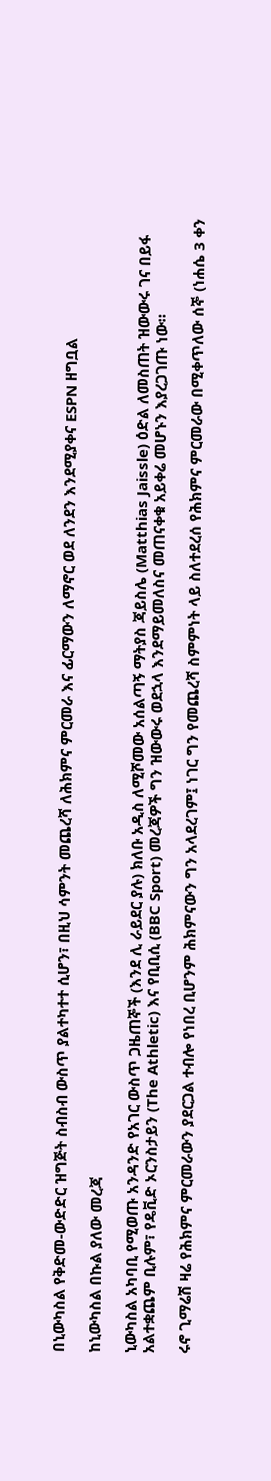በኒውካስል የቅድመ-ውድድር ዝግጅት ስብስብ ውስጥ ያልተካተተ ሲሆን፣ በዚህ ሳምንት መጨረሻ ለሕክምና ምርመራ እና ፊርማውን ለማኖር ወደ ለንደን እንደሚያቀና ESPN ዘግቧል

ከኒውካስል በኩል ያለው መረጃ

ኒውካስል አካባቢ የሚወጡ አንዳንድ የአገር ውስጥ ጋዜጠኞች (እንደ ሊ ራይደር ያሉ) ክለቡ አዲስ ለሚሾመው አሰልጣኝ ማትያስ ጃይስሌ (Matthias Jaissle) ዕድል ለመስጠት ዝውውሩ ገና በይፋ አልተቋጨም ቢሉም፣ የዴቪድ ኦርንስታይን (The Athletic) እና የቢቢሲ (BBC Sport) መረጃዎች ግን ዝውውሩ ወደኋላ እንደማይመለስና መጠናቀቁ አይቀሬ መሆኑን እያረጋገጡ ነው።

ሩኖ ጊማሬሽ ዛሬ የሕክምና ምርመራውን ያደርጋል ተብሎ የነበረ ቢሆንም ሕክምናውን ግን አላደረገም፤ ነገር ግን የመጨረሻ ስምምነት ላይ ስለተደረሰ የሕክምና ምርመራው በሚቀጥለው ሰኞ (ነሐሴ 3 ቀን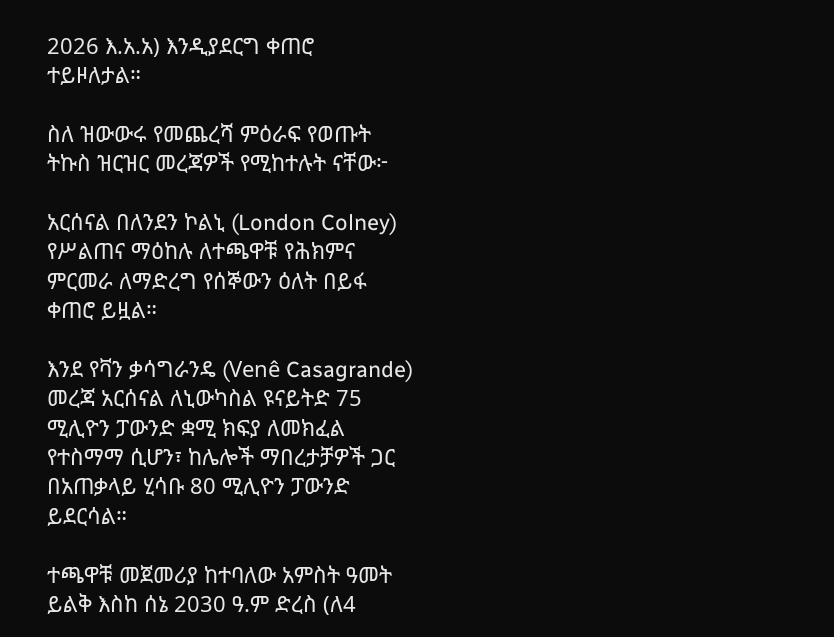2026 እ.አ.አ) እንዲያደርግ ቀጠሮ ተይዞለታል።

ስለ ዝውውሩ የመጨረሻ ምዕራፍ የወጡት ትኩስ ዝርዝር መረጃዎች የሚከተሉት ናቸው፦

አርሰናል በለንደን ኮልኒ (London Colney) የሥልጠና ማዕከሉ ለተጫዋቹ የሕክምና ምርመራ ለማድረግ የሰኞውን ዕለት በይፋ  ቀጠሮ ይዟል።

እንደ የቫን ቃሳግራንዴ (Venê Casagrande) መረጃ አርሰናል ለኒውካስል ዩናይትድ 75 ሚሊዮን ፓውንድ ቋሚ ክፍያ ለመክፈል የተስማማ ሲሆን፣ ከሌሎች ማበረታቻዎች ጋር በአጠቃላይ ሂሳቡ 80 ሚሊዮን ፓውንድ ይደርሳል።

ተጫዋቹ መጀመሪያ ከተባለው አምስት ዓመት ይልቅ እስከ ሰኔ 2030 ዓ.ም ድረስ (ለ4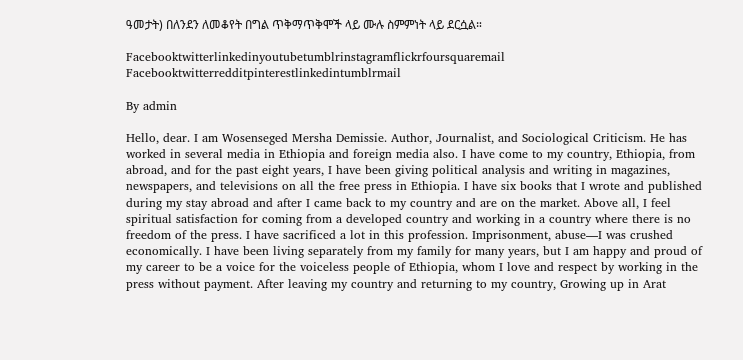ዓመታት) በለንደን ለመቆየት በግል ጥቅማጥቅሞች ላይ ሙሉ ስምምነት ላይ ደርሷል።

Facebooktwitterlinkedinyoutubetumblrinstagramflickrfoursquaremail
Facebooktwitterredditpinterestlinkedintumblrmail

By admin

Hello, dear. I am Wosenseged Mersha Demissie. Author, Journalist, and Sociological Criticism. He has worked in several media in Ethiopia and foreign media also. I have come to my country, Ethiopia, from abroad, and for the past eight years, I have been giving political analysis and writing in magazines, newspapers, and televisions on all the free press in Ethiopia. I have six books that I wrote and published during my stay abroad and after I came back to my country and are on the market. Above all, I feel spiritual satisfaction for coming from a developed country and working in a country where there is no freedom of the press. I have sacrificed a lot in this profession. Imprisonment, abuse—I was crushed economically. I have been living separately from my family for many years, but I am happy and proud of my career to be a voice for the voiceless people of Ethiopia, whom I love and respect by working in the press without payment. After leaving my country and returning to my country, Growing up in Arat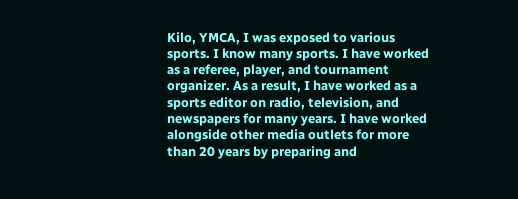Kilo, YMCA, I was exposed to various sports. I know many sports. I have worked as a referee, player, and tournament organizer. As a result, I have worked as a sports editor on radio, television, and newspapers for many years. I have worked alongside other media outlets for more than 20 years by preparing and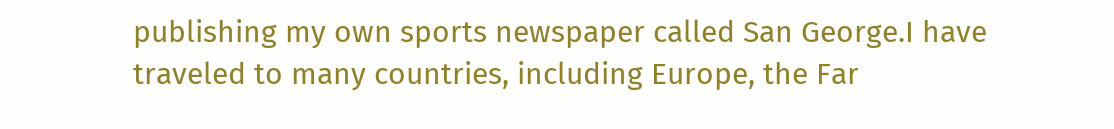publishing my own sports newspaper called San George.I have traveled to many countries, including Europe, the Far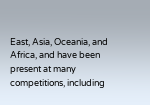East, Asia, Oceania, and Africa, and have been present at many competitions, including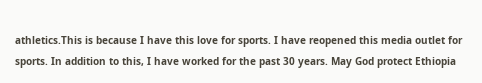athletics.This is because I have this love for sports. I have reopened this media outlet for sports. In addition to this, I have worked for the past 30 years. May God protect Ethiopia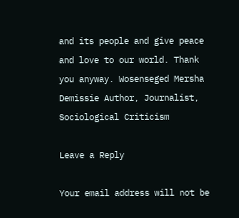and its people and give peace and love to our world. Thank you anyway. Wosenseged Mersha Demissie Author, Journalist, Sociological Criticism

Leave a Reply

Your email address will not be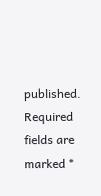published. Required fields are marked *